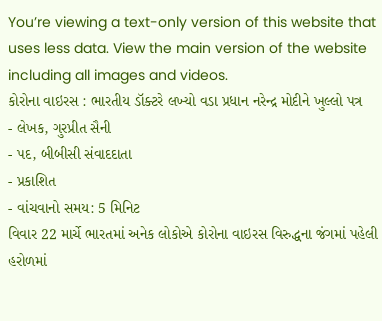You’re viewing a text-only version of this website that uses less data. View the main version of the website including all images and videos.
કોરોના વાઇરસ : ભારતીય ડૉક્ટરે લખ્યો વડા પ્રધાન નરેન્દ્ર મોદીને ખુલ્લો પત્ર
- લેખક, ગુરપ્રીત સૈની
- પદ, બીબીસી સંવાદદાતા
- પ્રકાશિત
- વાંચવાનો સમય: 5 મિનિટ
વિવાર 22 માર્ચે ભારતમાં અનેક લોકોએ કોરોના વાઇરસ વિરુદ્ધના જંગમાં પહેલી હરોળમાં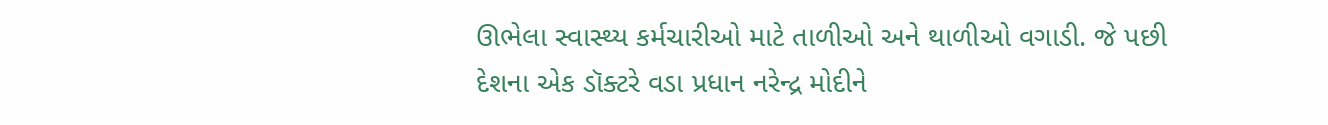ઊભેલા સ્વાસ્થ્ય કર્મચારીઓ માટે તાળીઓ અને થાળીઓ વગાડી. જે પછી દેશના એક ડૉક્ટરે વડા પ્રધાન નરેન્દ્ર મોદીને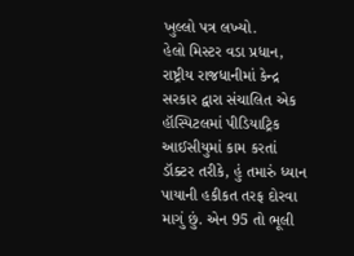ખુલ્લો પત્ર લખ્યો.
હેલો મિસ્ટર વડા પ્રધાન,
રાષ્ટ્રીય રાજધાનીમાં કેન્દ્ર સરકાર દ્વારા સંચાલિત એક હૉસ્પિટલમાં પીડિયાટ્રિક આઈસીયુમાં કામ કરતાં ડૉક્ટર તરીકે, હું તમારું ધ્યાન પાયાની હકીકત તરફ દોરવા માગું છું. એન 95 તો ભૂલી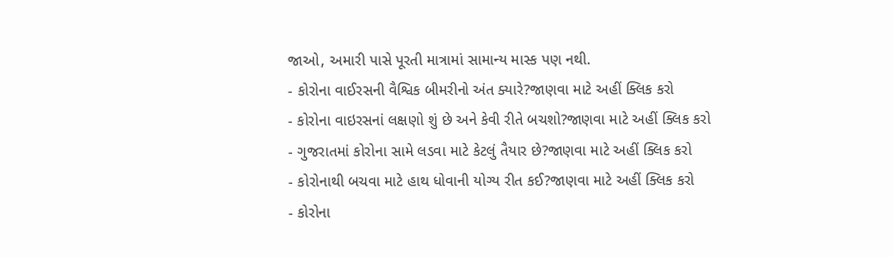જાઓ, અમારી પાસે પૂરતી માત્રામાં સામાન્ય માસ્ક પણ નથી.
- કોરોના વાઈરસની વૈશ્વિક બીમરીનો અંત ક્યારે?જાણવા માટે અહીં ક્લિક કરો
- કોરોના વાઇરસનાં લક્ષણો શું છે અને કેવી રીતે બચશો?જાણવા માટે અહીં ક્લિક કરો
- ગુજરાતમાં કોરોના સામે લડવા માટે કેટલું તૈયાર છે?જાણવા માટે અહીં ક્લિક કરો
- કોરોનાથી બચવા માટે હાથ ધોવાની યોગ્ય રીત કઈ?જાણવા માટે અહીં ક્લિક કરો
- કોરોના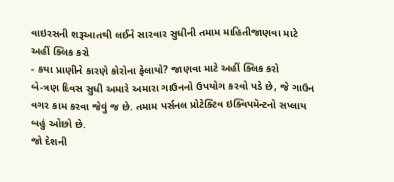વાઇરસની શરૂઆતથી લઈને સારવાર સુધીની તમામ માહિતીજાણવા માટે અહીં ક્લિક કરો
- કયા પ્રાણીને કારણે કોરોના ફેલાયો? જાણવા માટે અહીં ક્લિક કરો
બે-ત્રણ દિવસ સુધી અમારે અમારા ગાઉનનો ઉપયોગ કરવો પડે છે, જે ગાઉન વગર કામ કરવા જેવું જ છે. તમામ પર્સનલ પ્રોટેક્ટિવ ઇક્વિપમૅન્ટનો સપ્લાય બહું ઓછો છે.
જો દેશની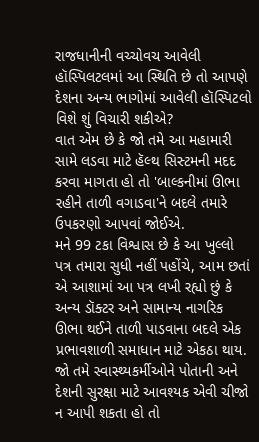રાજધાનીની વચ્ચોવચ આવેલી હૉસ્પિલટલમાં આ સ્થિતિ છે તો આપણે દેશના અન્ય ભાગોમાં આવેલી હૉસ્પિટલો વિશે શું વિચારી શકીએ?
વાત એમ છે કે જો તમે આ મહામારી સામે લડવા માટે હૅલ્થ સિસ્ટમની મદદ કરવા માગતા હો તો 'બાલ્કનીમાં ઊભા રહીને તાળી વગાડવા'ને બદલે તમારે ઉપકરણો આપવાં જોઈએ.
મને 99 ટકા વિશ્વાસ છે કે આ ખુલ્લો પત્ર તમારા સુધી નહીં પહોંચે, આમ છતાં એ આશામાં આ પત્ર લખી રહ્યો છું કે અન્ય ડૉક્ટર અને સામાન્ય નાગરિક ઊભા થઈને તાળી પાડવાના બદલે એક પ્રભાવશાળી સમાધાન માટે એકઠા થાય.
જો તમે સ્વાસ્થ્યકર્મીઓને પોતાની અને દેશની સુરક્ષા માટે આવશ્યક એવી ચીજો ન આપી શકતા હો તો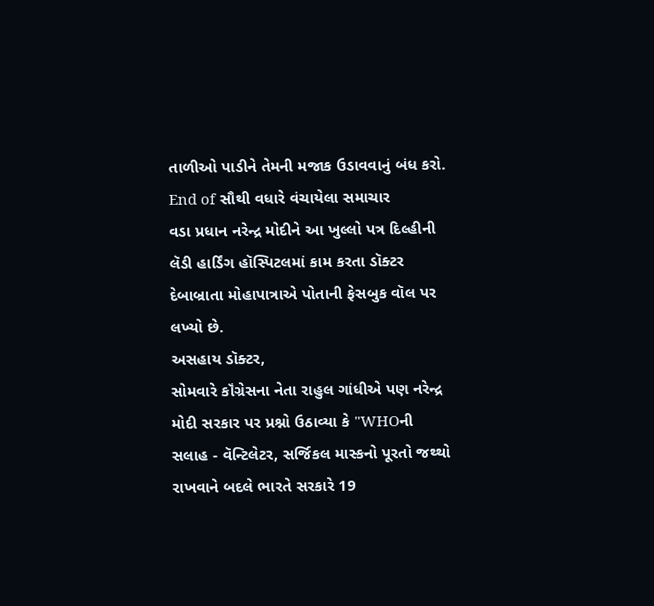તાળીઓ પાડીને તેમની મજાક ઉડાવવાનું બંધ કરો.
End of સૌથી વધારે વંચાયેલા સમાચાર
વડા પ્રધાન નરેન્દ્ર મોદીને આ ખુલ્લો પત્ર દિલ્હીની લૅડી હાર્ડિંગ હૉસ્પિટલમાં કામ કરતા ડૉક્ટર દેબાબ્રાતા મોહાપાત્રાએ પોતાની ફેસબુક વૉલ પર લખ્યો છે.
અસહાય ડૉક્ટર,
સોમવારે કૉંગ્રેસના નેતા રાહુલ ગાંધીએ પણ નરેન્દ્ર મોદી સરકાર પર પ્રશ્નો ઉઠાવ્યા કે "WHOની સલાહ - વૅન્ટિલેટર, સર્જિકલ માસ્કનો પૂરતો જથ્થો રાખવાને બદલે ભારતે સરકારે 19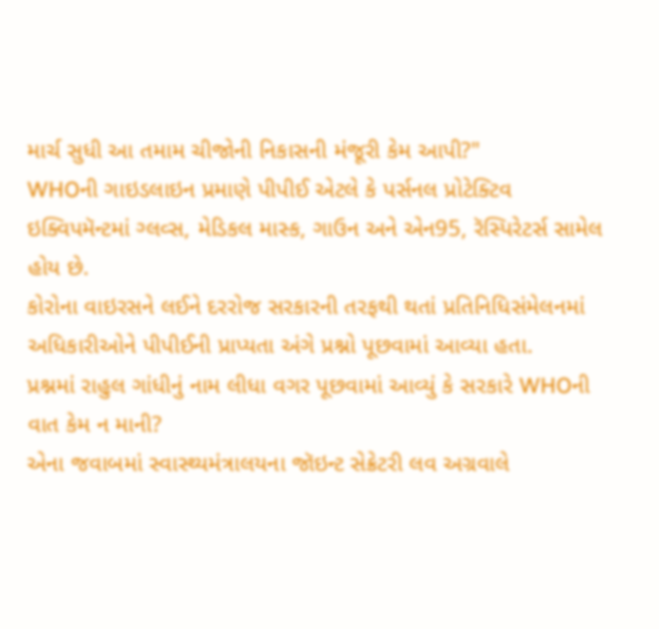માર્ચ સુધી આ તમામ ચીજોની નિકાસની મંજૂરી કેમ આપી?"
WHOની ગાઇડલાઇન પ્રમાણે પીપીઈ એટલે કે પર્સનલ પ્રોટેક્ટિવ ઇક્વિપમૅન્ટમાં ગ્લવ્સ, મેડિકલ માસ્ક, ગાઉન અને એન95, રૅસ્પિરેટર્સ સામેલ હોય છે.
કોરોના વાઇરસને લઈને દરરોજ સરકારની તરફથી થતાં પ્રતિનિધિસંમેલનમાં અધિકારીઓને પીપીઈની પ્રાપ્યતા અંગે પ્રશ્નો પૂછવામાં આવ્યા હતા.
પ્રશ્નમાં રાહુલ ગાંધીનું નામ લીધા વગર પૂછવામાં આવ્યું કે સરકારે WHOની વાત કેમ ન માની?
એના જવાબમાં સ્વાસ્થ્યમંત્રાલયના જૉઇન્ટ સેક્રેટરી લવ અગ્રવાલે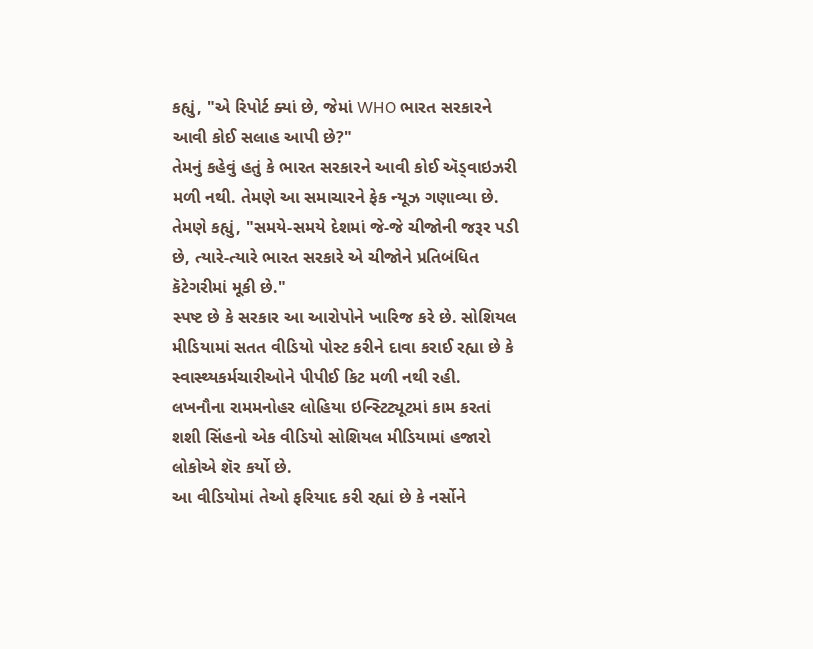કહ્યું, "એ રિપોર્ટ ક્યાં છે, જેમાં WHO ભારત સરકારને આવી કોઈ સલાહ આપી છે?"
તેમનું કહેવું હતું કે ભારત સરકારને આવી કોઈ ઍડ્વાઇઝરી મળી નથી. તેમણે આ સમાચારને ફેક ન્યૂઝ ગણાવ્યા છે.
તેમણે કહ્યું, "સમયે-સમયે દેશમાં જે-જે ચીજોની જરૂર પડી છે, ત્યારે-ત્યારે ભારત સરકારે એ ચીજોને પ્રતિબંધિત કૅટેગરીમાં મૂકી છે."
સ્પષ્ટ છે કે સરકાર આ આરોપોને ખારિજ કરે છે. સોશિયલ મીડિયામાં સતત વીડિયો પોસ્ટ કરીને દાવા કરાઈ રહ્યા છે કે સ્વાસ્થ્યકર્મચારીઓને પીપીઈ કિટ મળી નથી રહી.
લખનૌના રામમનોહર લોહિયા ઇન્સ્ટિટ્યૂટમાં કામ કરતાં શશી સિંહનો એક વીડિયો સોશિયલ મીડિયામાં હજારો લોકોએ શૅર કર્યો છે.
આ વીડિયોમાં તેઓ ફરિયાદ કરી રહ્યાં છે કે નર્સોને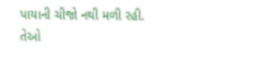પાયાની ચીજો નથી મળી રહી.
તેઓ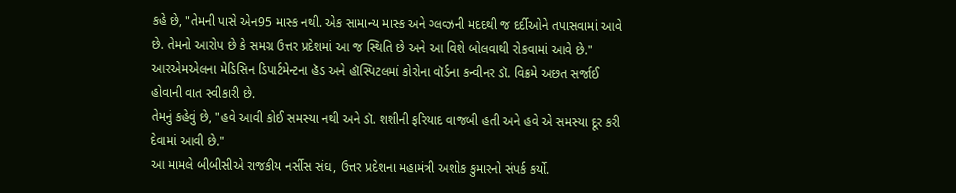કહે છે, "તેમની પાસે એન95 માસ્ક નથી. એક સામાન્ય માસ્ક અને ગ્લવ્ઝની મદદથી જ દર્દીઓને તપાસવામાં આવે છે. તેમનો આરોપ છે કે સમગ્ર ઉત્તર પ્રદેશમાં આ જ સ્થિતિ છે અને આ વિશે બોલવાથી રોકવામાં આવે છે."
આરએમએલના મેડિસિન ડિપાર્ટમેન્ટના હૅડ અને હૉસ્પિટલમાં કોરોના વૉર્ડના કન્વીનર ડૉ. વિક્રમે અછત સર્જાઈ હોવાની વાત સ્વીકારી છે.
તેમનું કહેવું છે, "હવે આવી કોઈ સમસ્યા નથી અને ડૉ. શશીની ફરિયાદ વાજબી હતી અને હવે એ સમસ્યા દૂર કરી દેવામાં આવી છે."
આ મામલે બીબીસીએ રાજકીય નર્સીસ સંઘ, ઉત્તર પ્રદેશના મહામંત્રી અશોક કુમારનો સંપર્ક કર્યો.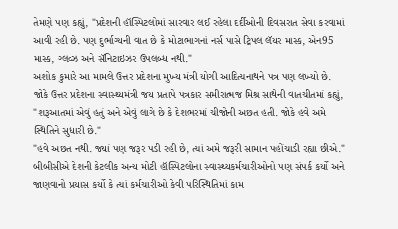તેમણે પણ કહ્યું, "પ્રદેશની હૉસ્પિટલોમાં સારવાર લઈ રહેલા દર્દીઓની દિવસરાત સેવા કરવામાં આવી રહી છે. પણ દુર્ભાગ્યની વાત છે કે મોટાભાગનાં નર્સ પાસે ટ્રિપલ લૅયર માસ્ક, એન95 માસ્ક, ગ્લવ્ઝ અને સૅનિટાઇઝર ઉપલબ્ધ નથી."
અશોક કુમારે આ મામલે ઉત્તર પ્રદેશના મુખ્ય મંત્રી યોગી આદિત્યનાથને પત્ર પણ લખ્યો છે.
જોકે ઉત્તર પ્રદેશના સ્વાસ્થ્યમંત્રી જય પ્રતાપે પત્રકાર સમીરાત્મજ મિશ્ર સાથેની વાતચીતમાં કહ્યું, "શરૂઆતમાં એવું હતું અને એવું લાગે છે કે દેશભરમાં ચીજોની અછત હતી. જોકે હવે અમે સ્થિતિને સુધારી છે."
"હવે અછત નથી. જ્યાં પણ જરૂર પડી રહી છે, ત્યાં અમે જરૂરી સામાન પહોંચાડી રહ્યા છીએ."
બીબીસીએ દેશની કેટલીક અન્ય મોટી હૉસ્પિટલોના સ્વાસ્થ્યકર્મચારીઓનો પણ સંપર્ક કર્યો અને જાણવાનો પ્રયાસ કર્યો કે ત્યાં કર્મચારીઓ કેવી પરિસ્થિતિમાં કામ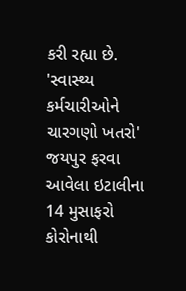કરી રહ્યા છે.
'સ્વાસ્થ્ય કર્મચારીઓને ચારગણો ખતરો'
જયપુર ફરવા આવેલા ઇટાલીના 14 મુસાફરો કોરોનાથી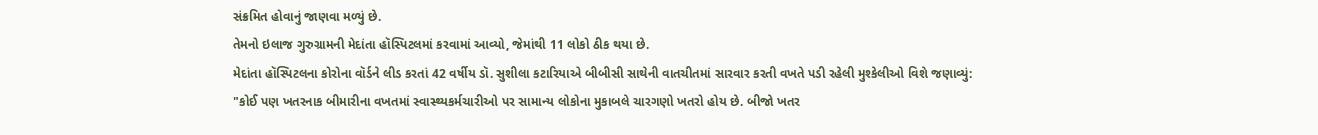સંક્રમિત હોવાનું જાણવા મળ્યું છે.
તેમનો ઇલાજ ગુરુગ્રામની મેદાંતા હૉસ્પિટલમાં કરવામાં આવ્યો, જેમાંથી 11 લોકો ઠીક થયા છે.
મેદાંતા હૉસ્પિટલના કોરોના વૉર્ડને લીડ કરતાં 42 વર્ષીય ડૉ. સુશીલા કટારિયાએ બીબીસી સાથેની વાતચીતમાં સારવાર કરતી વખતે પડી રહેલી મુશ્કેલીઓ વિશે જણાવ્યું:
"કોઈ પણ ખતરનાક બીમારીના વખતમાં સ્વાસ્થ્યકર્મચારીઓ પર સામાન્ય લોકોના મુકાબલે ચારગણો ખતરો હોય છે. બીજો ખતર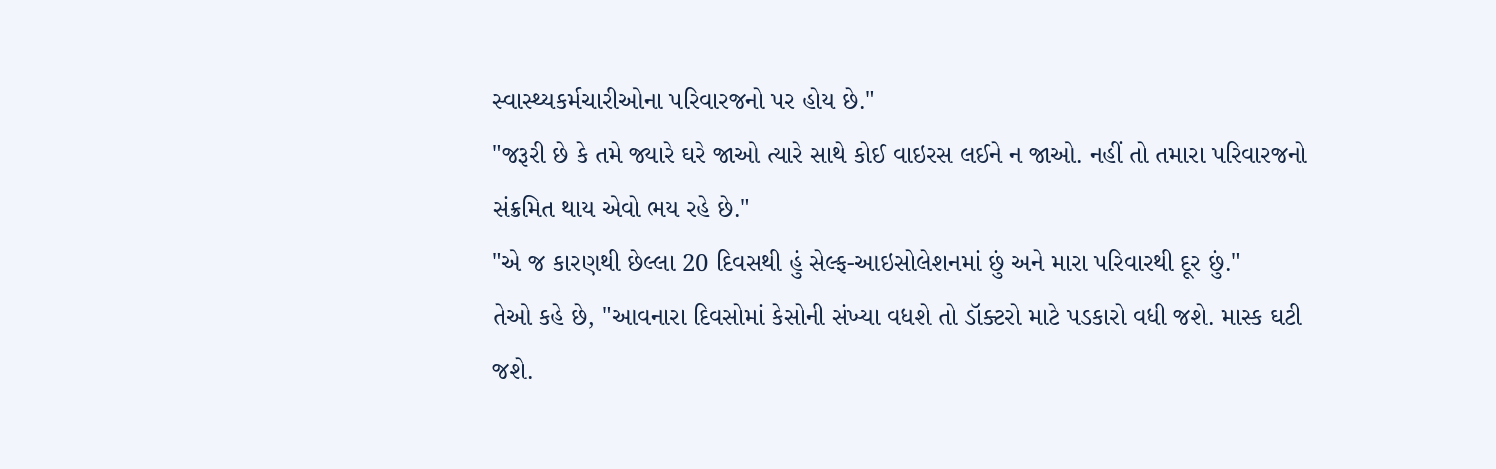સ્વાસ્થ્યકર્મચારીઓના પરિવારજનો પર હોય છે."
"જરૂરી છે કે તમે જ્યારે ઘરે જાઓ ત્યારે સાથે કોઈ વાઇરસ લઈને ન જાઓ. નહીં તો તમારા પરિવારજનો સંક્રમિત થાય એવો ભય રહે છે."
"એ જ કારણથી છેલ્લા 20 દિવસથી હું સેલ્ફ-આઇસોલેશનમાં છું અને મારા પરિવારથી દૂર છું."
તેઓ કહે છે, "આવનારા દિવસોમાં કેસોની સંખ્યા વધશે તો ડૉક્ટરો માટે પડકારો વધી જશે. માસ્ક ઘટી જશે.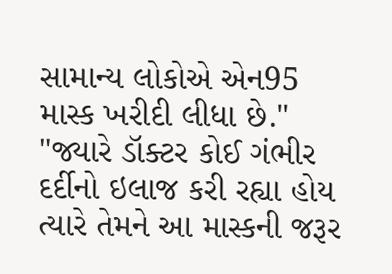સામાન્ય લોકોએ એન95 માસ્ક ખરીદી લીધા છે."
"જ્યારે ડૉક્ટર કોઈ ગંભીર દર્દીનો ઇલાજ કરી રહ્યા હોય ત્યારે તેમને આ માસ્કની જરૂર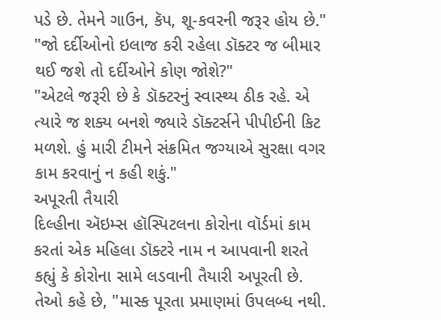પડે છે. તેમને ગાઉન, કૅપ, શૂ-કવરની જરૂર હોય છે."
"જો દર્દીઓનો ઇલાજ કરી રહેલા ડૉક્ટર જ બીમાર થઈ જશે તો દર્દીઓને કોણ જોશે?"
"એટલે જરૂરી છે કે ડૉક્ટરનું સ્વાસ્થ્ય ઠીક રહે. એ ત્યારે જ શક્ય બનશે જ્યારે ડૉક્ટર્સને પીપીઈની કિટ મળશે. હું મારી ટીમને સંક્રમિત જગ્યાએ સુરક્ષા વગર કામ કરવાનું ન કહી શકું."
અપૂરતી તૈયારી
દિલ્હીના ઍઇમ્સ હૉસ્પિટલના કોરોના વૉર્ડમાં કામ કરતાં એક મહિલા ડૉક્ટરે નામ ન આપવાની શરતે કહ્યું કે કોરોના સામે લડવાની તૈયારી અપૂરતી છે.
તેઓ કહે છે, "માસ્ક પૂરતા પ્રમાણમાં ઉપલબ્ધ નથી.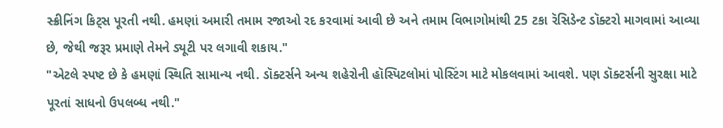સ્ક્રીનિંગ કિટ્સ પૂરતી નથી. હમણાં અમારી તમામ રજાઓ રદ કરવામાં આવી છે અને તમામ વિભાગોમાંથી 25 ટકા રૅસિડેન્ટ ડૉક્ટરો માગવામાં આવ્યા છે, જેથી જરૂર પ્રમાણે તેમને ડ્યૂટી પર લગાવી શકાય."
"એટલે સ્પષ્ટ છે કે હમણાં સ્થિતિ સામાન્ય નથી. ડૉક્ટર્સને અન્ય શહેરોની હૉસ્પિટલોમાં પોસ્ટિંગ માટે મોકલવામાં આવશે. પણ ડૉક્ટર્સની સુરક્ષા માટે પૂરતાં સાધનો ઉપલબ્ધ નથી."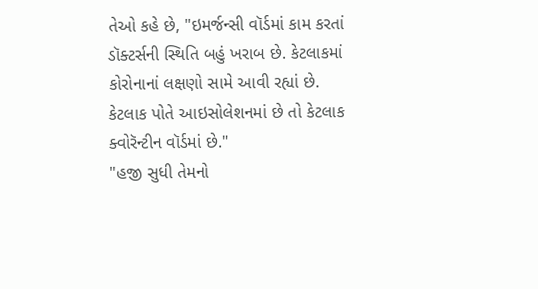તેઓ કહે છે, "ઇમર્જન્સી વૉર્ડમાં કામ કરતાં ડૉક્ટર્સની સ્થિતિ બહું ખરાબ છે. કેટલાકમાં કોરોનાનાં લક્ષણો સામે આવી રહ્યાં છે. કેટલાક પોતે આઇસોલેશનમાં છે તો કેટલાક ક્વોરૅન્ટીન વૉર્ડમાં છે."
"હજી સુધી તેમનો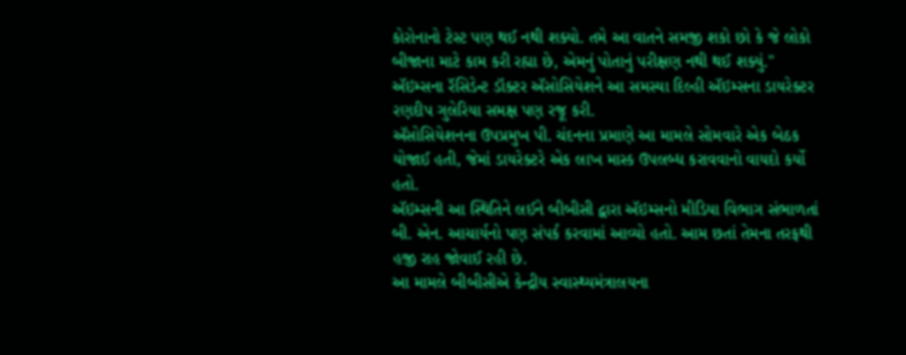કોરોનાનો ટેસ્ટ પણ થઈ નથી શક્યો. તમે આ વાતને સમજી શકો છો કે જે લોકો બીજાના માટે કામ કરી રહ્યા છે, એમનું પોતાનું પરીક્ષણ નથી થઈ શક્યું."
ઍઇમ્સના રૅસિડેન્ટ ડૉક્ટર ઍસોસિયેશને આ સમસ્યા દિલ્હી ઍઇમ્સના ડાયરેક્ટર રણદીપ ગુલેરિયા સમક્ષ પણ રજૂ કરી.
ઍસોસિયેશનના ઉપપ્રમુખ પી. ચંદનના પ્રમાણે આ મામલે સોમવારે એક બેઠક યોજાઈ હતી, જેમાં ડાયરેક્ટરે એક લાખ માસ્ક ઉપલબ્ધ કરાવવાનો વાયદો કર્યો હતો.
ઍઇમ્સની આ સ્થિતિને લઈને બીબીસી દ્વારા ઍઇમ્સનો મીડિયા વિભાગ સંભાળતાં બી. એન. આચાર્યનો પણ સંપર્ક કરવામાં આવ્યો હતો. આમ છતાં તેમના તરફથી હજી રાહ જોવાઈ રહી છે.
આ મામલે બીબીસીએ કેન્દ્રીય સ્વાસ્થ્યમંત્રાલયના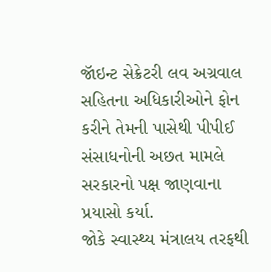જૉઇન્ટ સેક્રેટરી લવ અગ્રવાલ સહિતના અધિકારીઓને ફોન કરીને તેમની પાસેથી પીપીઈ સંસાધનોની અછત મામલે સરકારનો પક્ષ જાણવાના પ્રયાસો કર્યા.
જોકે સ્વાસ્થ્ય મંત્રાલય તરફથી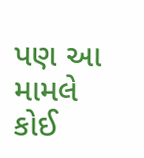પણ આ મામલે કોઈ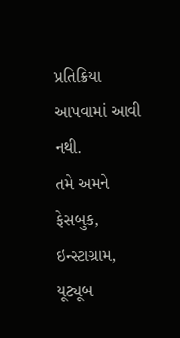પ્રતિક્રિયા આપવામાં આવી નથી.
તમે અમને ફેસબુક, ઇન્સ્ટાગ્રામ, યૂટ્યૂબ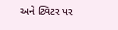અને ટ્વિટર પર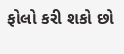ફોલો કરી શકો છો